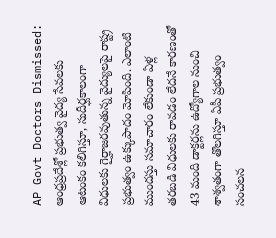AP Govt Doctors Dismissed: ఆంధ్రప్రదేశ్లో ప్రభుత్వ వైద్య సేవలకు ఆటంకం కలిగిస్తూ, సుదీర్ఘకాలంగా విధులకు గైర్హాజరవుతున్న వైద్యులపై రాష్ట్ర ప్రభుత్వం ఉక్కుపాదం మోపింది. ఎలాంటి ముందస్తు సమాచారం లేకుండా ఏళ్ల తరబడి విధులకు రావడం లేదనే కారణంతో 43 మంది డాక్టర్లను ఉద్యోగాల నుంచి శాశ్వతంగా తొలగిస్తూ ఏపీ ప్రభుత్వం సంచలన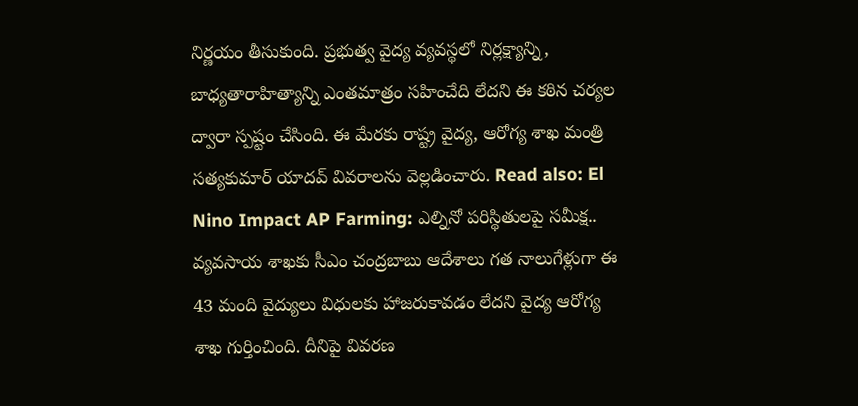నిర్ణయం తీసుకుంది. ప్రభుత్వ వైద్య వ్యవస్థలో నిర్లక్ష్యాన్ని, బాధ్యతారాహిత్యాన్ని ఎంతమాత్రం సహించేది లేదని ఈ కఠిన చర్యల ద్వారా స్పష్టం చేసింది. ఈ మేరకు రాష్ట్ర వైద్య, ఆరోగ్య శాఖ మంత్రి సత్యకుమార్ యాదవ్ వివరాలను వెల్లడించారు. Read also: El Nino Impact AP Farming: ఎల్నినో పరిస్థితులపై సమీక్ష.. వ్యవసాయ శాఖకు సీఎం చంద్రబాబు ఆదేశాలు గత నాలుగేళ్లుగా ఈ 43 మంది వైద్యులు విధులకు హాజరుకావడం లేదని వైద్య ఆరోగ్య శాఖ గుర్తించింది. దీనిపై వివరణ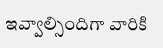ఇవ్వాల్సిందిగా వారికి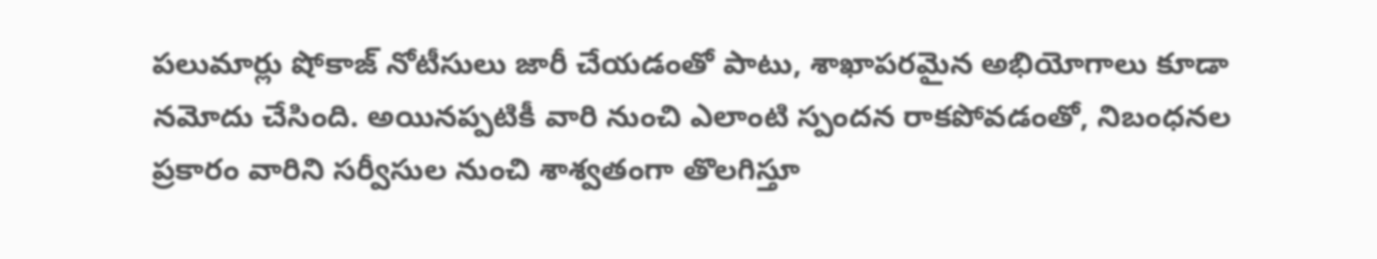పలుమార్లు షోకాజ్ నోటీసులు జారీ చేయడంతో పాటు, శాఖాపరమైన అభియోగాలు కూడా నమోదు చేసింది. అయినప్పటికీ వారి నుంచి ఎలాంటి స్పందన రాకపోవడంతో, నిబంధనల ప్రకారం వారిని సర్వీసుల నుంచి శాశ్వతంగా తొలగిస్తూ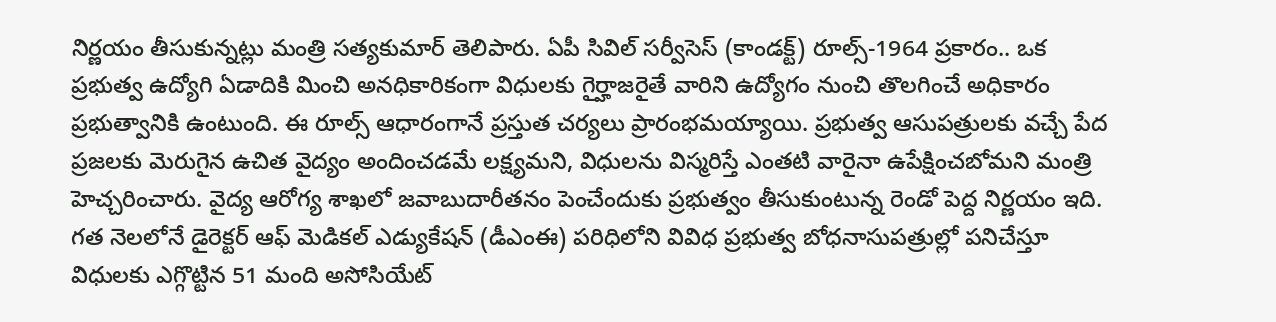నిర్ణయం తీసుకున్నట్లు మంత్రి సత్యకుమార్ తెలిపారు. ఏపీ సివిల్ సర్వీసెస్ (కాండక్ట్) రూల్స్-1964 ప్రకారం.. ఒక ప్రభుత్వ ఉద్యోగి ఏడాదికి మించి అనధికారికంగా విధులకు గైర్హాజరైతే వారిని ఉద్యోగం నుంచి తొలగించే అధికారం ప్రభుత్వానికి ఉంటుంది. ఈ రూల్స్ ఆధారంగానే ప్రస్తుత చర్యలు ప్రారంభమయ్యాయి. ప్రభుత్వ ఆసుపత్రులకు వచ్చే పేద ప్రజలకు మెరుగైన ఉచిత వైద్యం అందించడమే లక్ష్యమని, విధులను విస్మరిస్తే ఎంతటి వారైనా ఉపేక్షించబోమని మంత్రి హెచ్చరించారు. వైద్య ఆరోగ్య శాఖలో జవాబుదారీతనం పెంచేందుకు ప్రభుత్వం తీసుకుంటున్న రెండో పెద్ద నిర్ణయం ఇది. గత నెలలోనే డైరెక్టర్ ఆఫ్ మెడికల్ ఎడ్యుకేషన్ (డీఎంఈ) పరిధిలోని వివిధ ప్రభుత్వ బోధనాసుపత్రుల్లో పనిచేస్తూ విధులకు ఎగ్గొట్టిన 51 మంది అసోసియేట్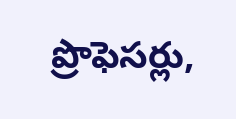ప్రొఫెసర్లు,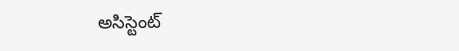అసిస్టెంట్